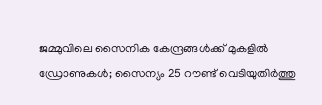ജമ്മുവിലെ സൈനിക കേന്ദ്രങ്ങള്‍ക്ക് മുകളില്‍ ഡ്രോണുകള്‍; സൈന്യം 25 റൗണ്ട് വെടിയുതിര്‍ത്തു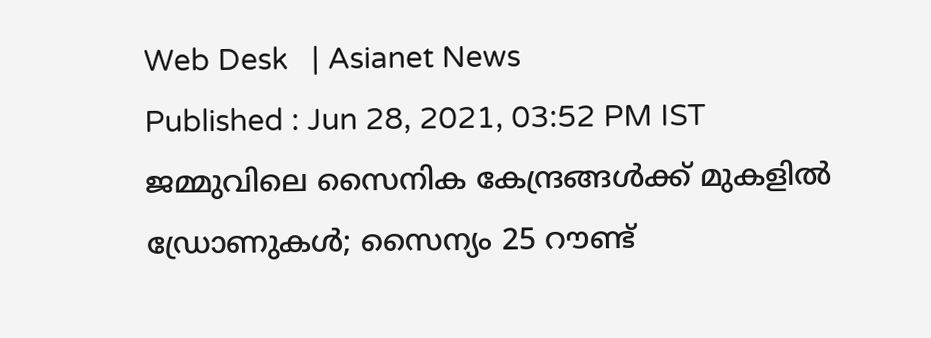Web Desk   | Asianet News
Published : Jun 28, 2021, 03:52 PM IST
ജമ്മുവിലെ സൈനിക കേന്ദ്രങ്ങള്‍ക്ക് മുകളില്‍ ഡ്രോണുകള്‍; സൈന്യം 25 റൗണ്ട്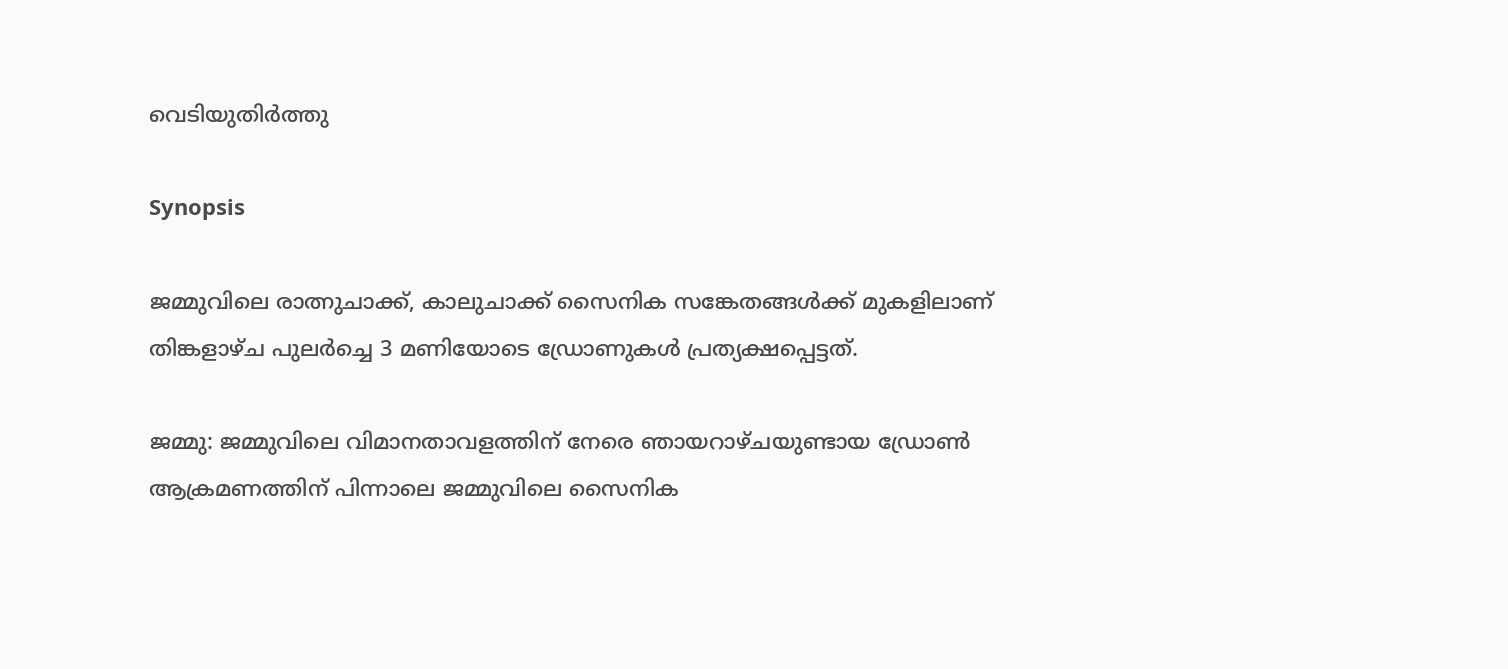വെടിയുതിര്‍ത്തു

Synopsis

ജമ്മുവിലെ രാത്നുചാക്ക്, കാലുചാക്ക് സൈനിക സങ്കേതങ്ങള്‍ക്ക് മുകളിലാണ് തിങ്കളാഴ്ച പുലര്‍ച്ചെ 3 മണിയോടെ ഡ്രോണുകള്‍ പ്രത്യക്ഷപ്പെട്ടത്.

ജമ്മു: ജമ്മുവിലെ വിമാനതാവളത്തിന് നേരെ ഞായറാഴ്ചയുണ്ടായ ഡ്രോണ്‍ ആക്രമണത്തിന് പിന്നാലെ ജമ്മുവിലെ സൈനിക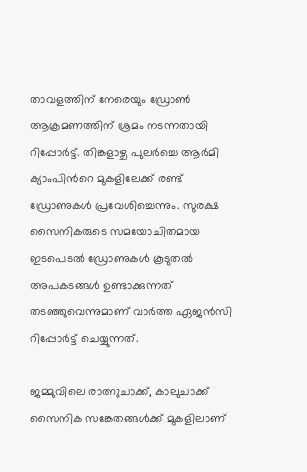താവളത്തിന് നേരെയും ഡ്രോണ്‍ ആക്രമണത്തിന് ശ്രമം നടന്നതായി റിപ്പോര്‍ട്ട്. തിങ്കളാഴ്ച പുലര്‍ച്ചെ ആര്‍മി ക്യാംപിന്‍റെ മുകളിലേക്ക് രണ്ട് ഡ്രോണുകള്‍ പ്രവേശിച്ചെന്നും. സുരക്ഷ സൈനികരുടെ സമയോചിതമായ ഇടപെടല്‍ ഡ്രോണുകള്‍ കൂടുതല്‍ അപകടങ്ങള്‍ ഉണ്ടാക്കുന്നത് തടഞ്ഞുവെന്നുമാണ് വാര്‍ത്ത ഏജന്‍സി റിപ്പോര്‍ട്ട് ചെയ്യുന്നത്.

ജമ്മുവിലെ രാത്നുചാക്ക്, കാലുചാക്ക് സൈനിക സങ്കേതങ്ങള്‍ക്ക് മുകളിലാണ്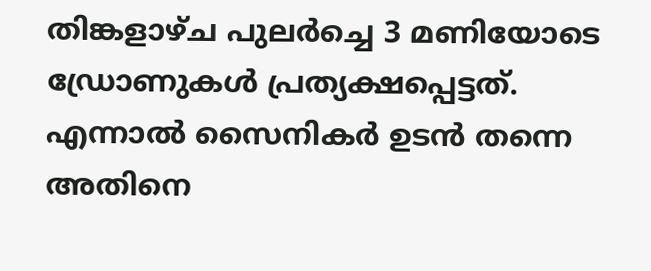തിങ്കളാഴ്ച പുലര്‍ച്ചെ 3 മണിയോടെ ഡ്രോണുകള്‍ പ്രത്യക്ഷപ്പെട്ടത്. എന്നാല്‍ സൈനികര്‍ ഉടന്‍ തന്നെ അതിനെ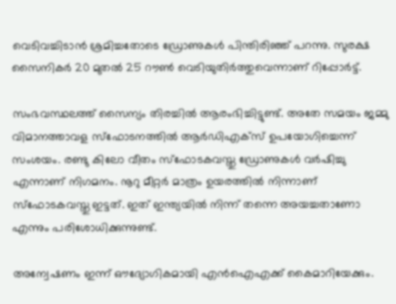വെടിവച്ചിടാന്‍ ശ്രമിച്ചതോടെ ഡ്രോണുകള്‍ പിന്തിരിഞ്ഞ് പറന്നു. സുരക്ഷ സൈനികര്‍ 20 മുതല്‍ 25 റൗണ്‍ വെടിയുതിര്‍ത്തുവെന്നാണ് റിപ്പോര്‍ട്ട്.

സംഭവസ്ഥലത്ത് സൈന്യം തിരച്ചില്‍ ആരംഭിച്ചിട്ടുണ്ട്. അതേ സമയം ജമ്മു വിമാനത്താവള സ്ഫോടനത്തിൽ ആർഡിഎക്സ് ഉപയോഗിച്ചെന്ന് സംശയം. രണ്ടു കിലോ വീതം സ്ഫോടകവസ്തു ഡ്രോണുകൾ വർഷിച്ചു എന്നാണ് നിഗമനം. നൂറു മീറ്റർ മാത്രം ഉയരത്തിൽ നിന്നാണ് സ്ഫോടകവസ്തു ഇട്ടത്. ഇത് ഇന്ത്യയിൽ നിന്ന് തന്നെ അയച്ചതാണോ എന്നും പരിശോധിക്കുന്നുണ്ട്.

അന്വേഷണം ഇന്ന് ഔദ്യോഗികമായി എൻഐഎക്ക് കൈമാറിയേക്കും.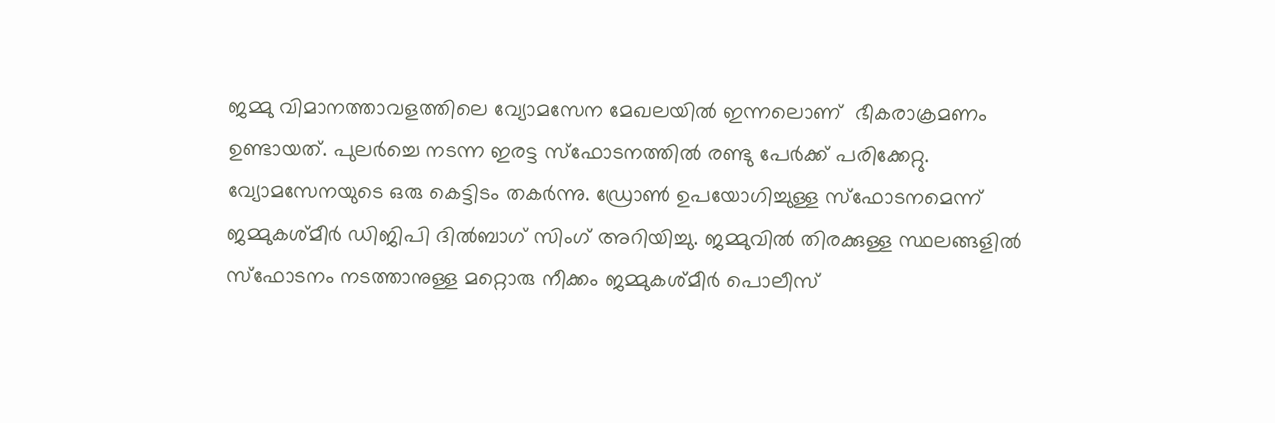ജമ്മു വിമാനത്താവളത്തിലെ വ്യോമസേന മേഖലയിൽ ഇന്നലൊണ്  ഭീകരാക്രമണം ഉണ്ടായത്. പുലർച്ചെ നടന്ന ഇരട്ട സ്ഫോടനത്തിൽ രണ്ടു പേർക്ക് പരിക്കേറ്റു. വ്യോമസേനയുടെ ഒരു കെട്ടിടം തകർന്നു. ഡ്രോൺ ഉപയോഗിച്ചുള്ള സ്ഫോടനമെന്ന് ജമ്മുകശ്മീർ ഡിജിപി ദിൽബാഗ് സിംഗ് അറിയിച്ചു. ജമ്മുവിൽ തിരക്കുള്ള സ്ഥലങ്ങളിൽ സ്ഫോടനം നടത്താനുള്ള മറ്റൊരു നീക്കം ജമ്മുകശ്മീർ പൊലീസ്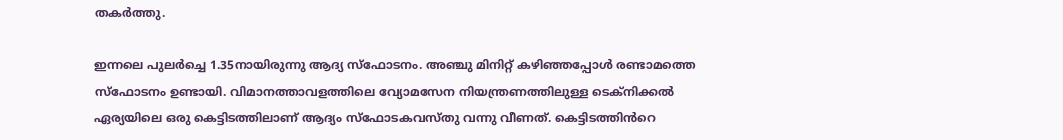തകർത്തു.

ഇന്നലെ പുലർച്ചെ 1.35നായിരുന്നു ആദ്യ സ്ഫോടനം. അഞ്ചു മിനിറ്റ് കഴിഞ്ഞപ്പോൾ രണ്ടാമത്തെ സ്ഫോടനം ഉണ്ടായി. വിമാനത്താവളത്തിലെ വ്യോമസേന നിയന്ത്രണത്തിലുള്ള ടെക്നിക്കൽ ഏര്യയിലെ ഒരു കെട്ടിടത്തിലാണ് ആദ്യം സ്ഫോടകവസ്തു വന്നു വീണത്. കെട്ടിടത്തിൻറെ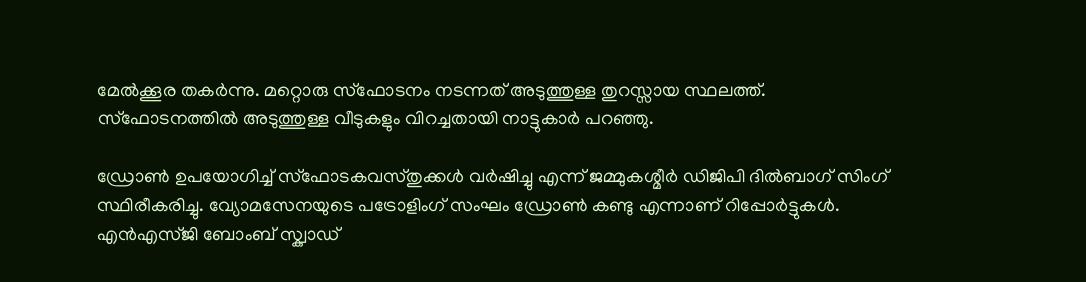മേൽക്കൂര തകർന്നു. മറ്റൊരു സ്ഫോടനം നടന്നത് അടുത്തുള്ള തുറസ്സായ സ്ഥലത്ത്. സ്ഫോടനത്തിൽ അടുത്തുള്ള വീടുകളും വിറച്ചതായി നാട്ടുകാർ പറഞ്ഞു.

ഡ്രോൺ ഉപയോഗിച്ച് സ്ഫോടകവസ്തുക്കൾ വർഷിച്ചു എന്ന് ജമ്മുകശ്മീർ ഡിജിപി ദിൽബാഗ് സിംഗ് സ്ഥിരീകരിച്ചു. വ്യോമസേനയുടെ പട്രോളിംഗ് സംഘം ഡ്രോൺ കണ്ടു എന്നാണ് റിപ്പോർട്ടുകൾ. എൻഎസ്ജി ബോംബ് സ്ക്വാഡ്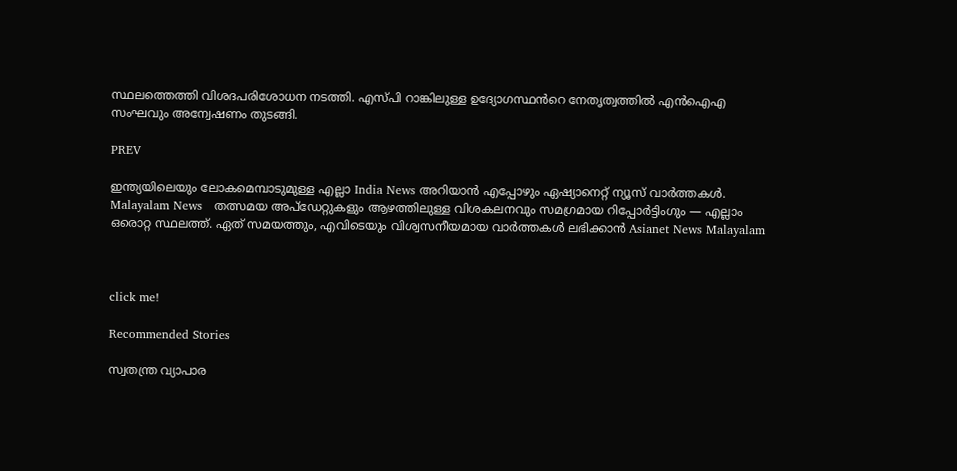സ്ഥലത്തെത്തി വിശദപരിശോധന നടത്തി. എസ്പി റാങ്കിലുള്ള ഉദ്യോഗസ്ഥൻറെ നേതൃത്വത്തിൽ എൻഐഎ സംഘവും അന്വേഷണം തുടങ്ങി.

PREV

ഇന്ത്യയിലെയും ലോകമെമ്പാടുമുള്ള എല്ലാ India News അറിയാൻ എപ്പോഴും ഏഷ്യാനെറ്റ് ന്യൂസ് വാർത്തകൾ. Malayalam News   തത്സമയ അപ്‌ഡേറ്റുകളും ആഴത്തിലുള്ള വിശകലനവും സമഗ്രമായ റിപ്പോർട്ടിംഗും — എല്ലാം ഒരൊറ്റ സ്ഥലത്ത്. ഏത് സമയത്തും, എവിടെയും വിശ്വസനീയമായ വാർത്തകൾ ലഭിക്കാൻ Asianet News Malayalam



click me!

Recommended Stories

സ്വതന്ത്ര വ്യാപാര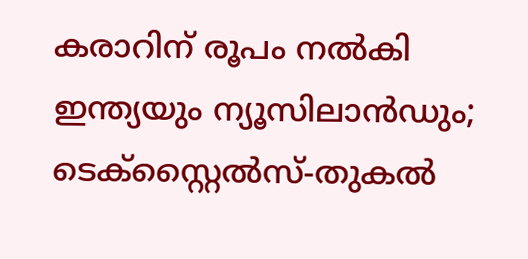കരാറിന് രൂപം നല്‍കി ഇന്ത്യയും ന്യൂസിലാൻഡും; ടെക്സ്റ്റൈൽസ്-തുകൽ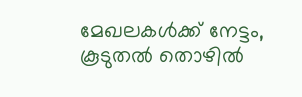മേഖലകൾക്ക് നേട്ടം, കൂടുതൽ തൊഴിൽ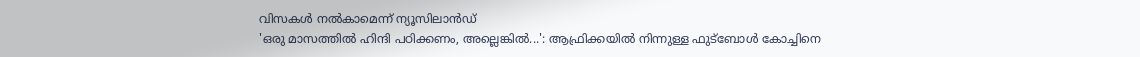വിസകൾ നല്‍കാമെന്ന് ന്യൂസിലാൻഡ്
'ഒരു മാസത്തിൽ ഹിന്ദി പഠിക്കണം, അല്ലെങ്കിൽ...': ആഫ്രിക്കയിൽ നിന്നുള്ള ഫുട്ബോൾ കോച്ചിനെ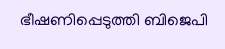ഭീഷണിപ്പെടുത്തി ബിജെപി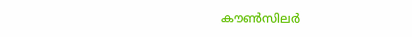കൗൺസിലർ